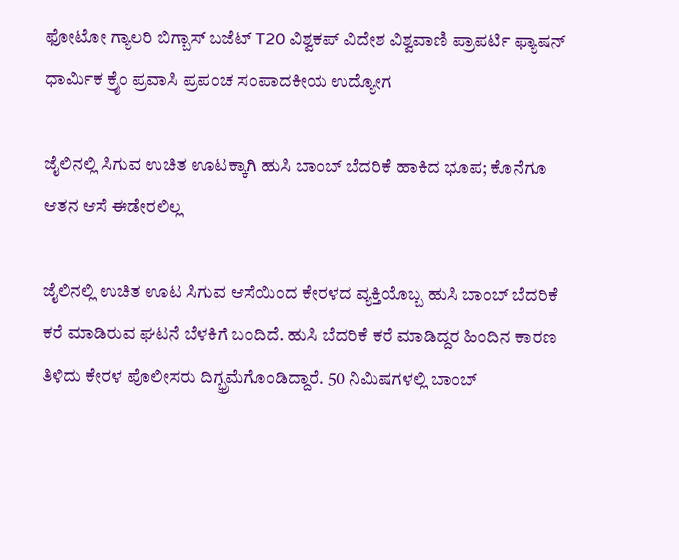ಫೋಟೋ ಗ್ಯಾಲರಿ ಬಿಗ್ಬಾಸ್ ಬಜೆಟ್ T20 ವಿಶ್ವಕಪ್ ವಿದೇಶ ವಿಶ್ವವಾಣಿ ಪ್ರಾಪರ್ಟಿ ಫ್ಯಾಷನ್ ಧಾರ್ಮಿಕ ಕ್ರೈಂ ಪ್ರವಾಸಿ ಪ್ರಪಂಚ ಸಂಪಾದಕೀಯ ಉದ್ಯೋಗ

ಜೈಲಿನಲ್ಲಿ ಸಿಗುವ ಉಚಿತ ಊಟಕ್ಕಾಗಿ ಹುಸಿ ಬಾಂಬ್ ಬೆದರಿಕೆ ಹಾಕಿದ ಭೂಪ; ಕೊನೆಗೂ ಆತನ ಆಸೆ ಈಡೇರಲಿಲ್ಲ

ಜೈಲಿನಲ್ಲಿ ಉಚಿತ ಊಟ ಸಿಗುವ ಆಸೆಯಿಂದ ಕೇರಳದ ವ್ಯಕ್ತಿಯೊಬ್ಬ ಹುಸಿ ಬಾಂಬ್ ಬೆದರಿಕೆ ಕರೆ ಮಾಡಿರುವ ಘಟನೆ ಬೆಳಕಿಗೆ ಬಂದಿದೆ. ಹುಸಿ ಬೆದರಿಕೆ ಕರೆ ಮಾಡಿದ್ದರ ಹಿಂದಿನ ಕಾರಣ ತಿಳಿದು ಕೇರಳ ಪೊಲೀಸರು ದಿಗ್ಭ್ರಮೆಗೊಂಡಿದ್ದಾರೆ. 50 ನಿಮಿಷಗಳಲ್ಲಿ ಬಾಂಬ್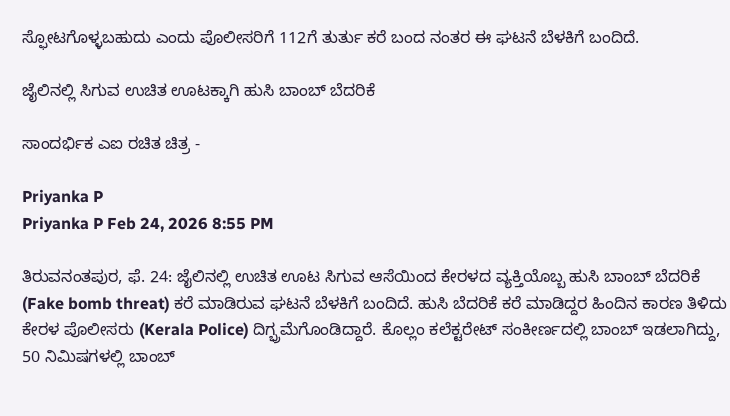ಸ್ಫೋಟಗೊಳ್ಳಬಹುದು ಎಂದು ಪೊಲೀಸರಿಗೆ 112ಗೆ ತುರ್ತು ಕರೆ ಬಂದ ನಂತರ ಈ ಘಟನೆ ಬೆಳಕಿಗೆ ಬಂದಿದೆ.

ಜೈಲಿನಲ್ಲಿ ಸಿಗುವ ಉಚಿತ ಊಟಕ್ಕಾಗಿ ಹುಸಿ ಬಾಂಬ್ ಬೆದರಿಕೆ

ಸಾಂದರ್ಭಿಕ ಎಐ ರಚಿತ ಚಿತ್ರ -

Priyanka P
Priyanka P Feb 24, 2026 8:55 PM

ತಿರುವನಂತಪುರ, ಫೆ. 24: ಜೈಲಿನಲ್ಲಿ ಉಚಿತ ಊಟ ಸಿಗುವ ಆಸೆಯಿಂದ ಕೇರಳದ ವ್ಯಕ್ತಿಯೊಬ್ಬ ಹುಸಿ ಬಾಂಬ್ ಬೆದರಿಕೆ (Fake bomb threat) ಕರೆ ಮಾಡಿರುವ ಘಟನೆ ಬೆಳಕಿಗೆ ಬಂದಿದೆ. ಹುಸಿ ಬೆದರಿಕೆ ಕರೆ ಮಾಡಿದ್ದರ ಹಿಂದಿನ ಕಾರಣ ತಿಳಿದು ಕೇರಳ ಪೊಲೀಸರು (Kerala Police) ದಿಗ್ಭ್ರಮೆಗೊಂಡಿದ್ದಾರೆ. ಕೊಲ್ಲಂ ಕಲೆಕ್ಟರೇಟ್ ಸಂಕೀರ್ಣದಲ್ಲಿ ಬಾಂಬ್ ಇಡಲಾಗಿದ್ದು, 50 ನಿಮಿಷಗಳಲ್ಲಿ ಬಾಂಬ್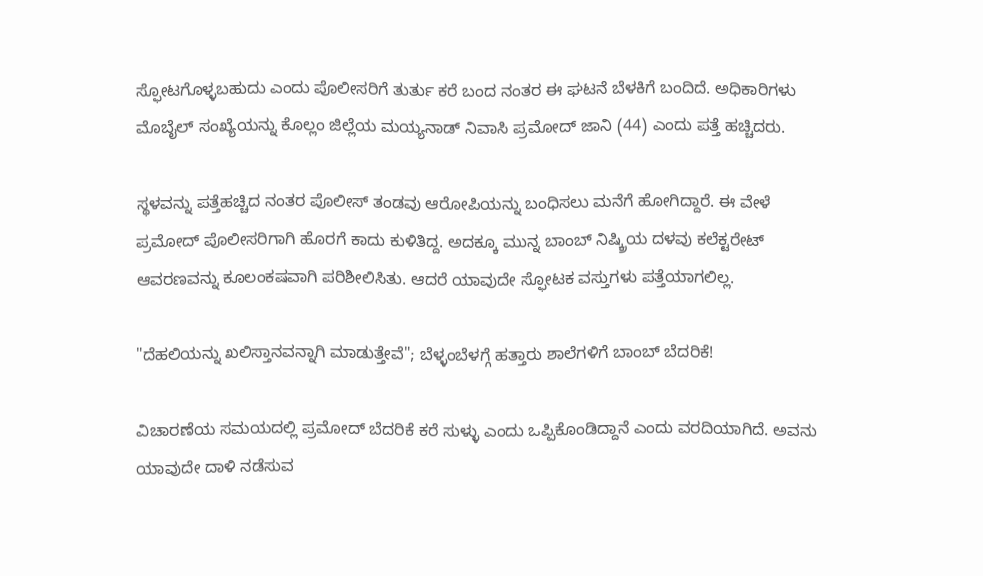ಸ್ಫೋಟಗೊಳ್ಳಬಹುದು ಎಂದು ಪೊಲೀಸರಿಗೆ ತುರ್ತು ಕರೆ ಬಂದ ನಂತರ ಈ ಘಟನೆ ಬೆಳಕಿಗೆ ಬಂದಿದೆ. ಅಧಿಕಾರಿಗಳು ಮೊಬೈಲ್ ಸಂಖ್ಯೆಯನ್ನು ಕೊಲ್ಲಂ ಜಿಲ್ಲೆಯ ಮಯ್ಯನಾಡ್ ನಿವಾಸಿ ಪ್ರಮೋದ್ ಜಾನಿ (44) ಎಂದು ಪತ್ತೆ ಹಚ್ಚಿದರು.

ಸ್ಥಳವನ್ನು ಪತ್ತೆಹಚ್ಚಿದ ನಂತರ ಪೊಲೀಸ್ ತಂಡವು ಆರೋಪಿಯನ್ನು ಬಂಧಿಸಲು ಮನೆಗೆ ಹೋಗಿದ್ದಾರೆ. ಈ ವೇಳೆ ಪ್ರಮೋದ್ ಪೊಲೀಸರಿಗಾಗಿ ಹೊರಗೆ ಕಾದು ಕುಳಿತಿದ್ದ. ಅದಕ್ಕೂ ಮುನ್ನ ಬಾಂಬ್ ನಿಷ್ಕ್ರಿಯ ದಳವು ಕಲೆಕ್ಟರೇಟ್ ಆವರಣವನ್ನು ಕೂಲಂಕಷವಾಗಿ ಪರಿಶೀಲಿಸಿತು. ಆದರೆ ಯಾವುದೇ ಸ್ಫೋಟಕ ವಸ್ತುಗಳು ಪತ್ತೆಯಾಗಲಿಲ್ಲ.

"ದೆಹಲಿಯನ್ನು ಖಲಿಸ್ತಾನವನ್ನಾಗಿ ಮಾಡುತ್ತೇವೆ"; ಬೆಳ್ಳಂಬೆಳಗ್ಗೆ ಹತ್ತಾರು ಶಾಲೆಗಳಿಗೆ ಬಾಂಬ್ ಬೆದರಿಕೆ!

ವಿಚಾರಣೆಯ ಸಮಯದಲ್ಲಿ ಪ್ರಮೋದ್ ಬೆದರಿಕೆ ಕರೆ ಸುಳ್ಳು ಎಂದು ಒಪ್ಪಿಕೊಂಡಿದ್ದಾನೆ ಎಂದು ವರದಿಯಾಗಿದೆ. ಅವನು ಯಾವುದೇ ದಾಳಿ ನಡೆಸುವ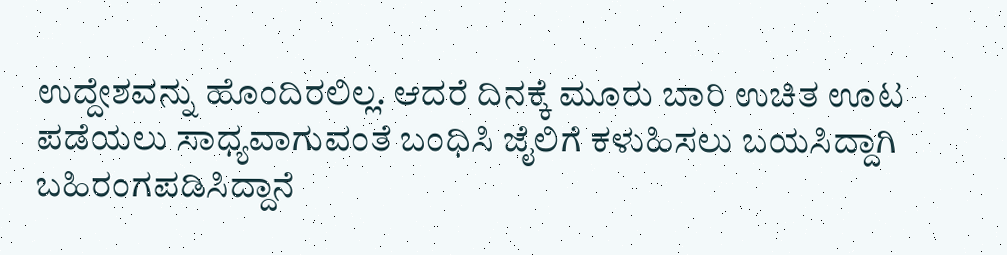ಉದ್ದೇಶವನ್ನು ಹೊಂದಿರಲಿಲ್ಲ. ಆದರೆ ದಿನಕ್ಕೆ ಮೂರು ಬಾರಿ ಉಚಿತ ಊಟ ಪಡೆಯಲು ಸಾಧ್ಯವಾಗುವಂತೆ ಬಂಧಿಸಿ ಜೈಲಿಗೆ ಕಳುಹಿಸಲು ಬಯಸಿದ್ದಾಗಿ ಬಹಿರಂಗಪಡಿಸಿದ್ದಾನೆ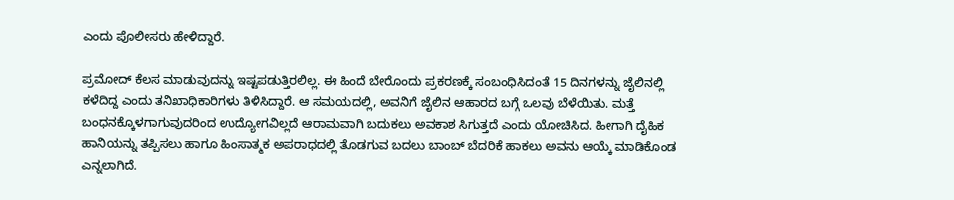ಎಂದು ಪೊಲೀಸರು ಹೇಳಿದ್ದಾರೆ.

ಪ್ರಮೋದ್ ಕೆಲಸ ಮಾಡುವುದನ್ನು ಇಷ್ಟಪಡುತ್ತಿರಲಿಲ್ಲ. ಈ ಹಿಂದೆ ಬೇರೊಂದು ಪ್ರಕರಣಕ್ಕೆ ಸಂಬಂಧಿಸಿದಂತೆ 15 ದಿನಗಳನ್ನು ಜೈಲಿನಲ್ಲಿ ಕಳೆದಿದ್ದ ಎಂದು ತನಿಖಾಧಿಕಾರಿಗಳು ತಿಳಿಸಿದ್ದಾರೆ. ಆ ಸಮಯದಲ್ಲಿ, ಅವನಿಗೆ ಜೈಲಿನ ಆಹಾರದ ಬಗ್ಗೆ ಒಲವು ಬೆಳೆಯಿತು. ಮತ್ತೆ ಬಂಧನಕ್ಕೊಳಗಾಗುವುದರಿಂದ ಉದ್ಯೋಗವಿಲ್ಲದೆ ಆರಾಮವಾಗಿ ಬದುಕಲು ಅವಕಾಶ ಸಿಗುತ್ತದೆ ಎಂದು ಯೋಚಿಸಿದ. ಹೀಗಾಗಿ ದೈಹಿಕ ಹಾನಿಯನ್ನು ತಪ್ಪಿಸಲು ಹಾಗೂ ಹಿಂಸಾತ್ಮಕ ಅಪರಾಧದಲ್ಲಿ ತೊಡಗುವ ಬದಲು ಬಾಂಬ್ ಬೆದರಿಕೆ ಹಾಕಲು ಅವನು ಆಯ್ಕೆ ಮಾಡಿಕೊಂಡ ಎನ್ನಲಾಗಿದೆ.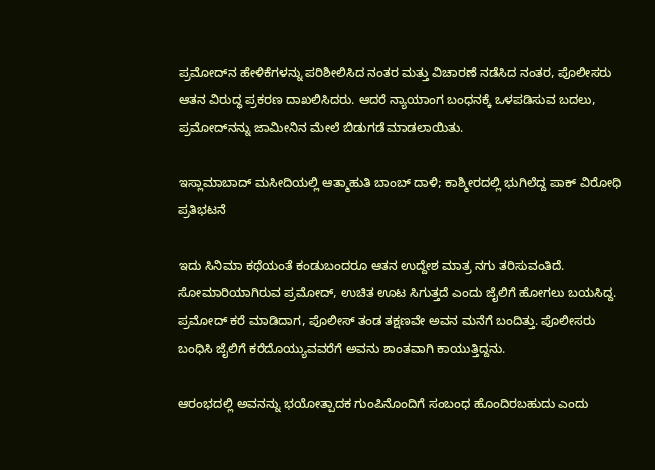ಪ್ರಮೋದ್‍ನ ಹೇಳಿಕೆಗಳನ್ನು ಪರಿಶೀಲಿಸಿದ ನಂತರ ಮತ್ತು ವಿಚಾರಣೆ ನಡೆಸಿದ ನಂತರ, ಪೊಲೀಸರು ಆತನ ವಿರುದ್ಧ ಪ್ರಕರಣ ದಾಖಲಿಸಿದರು. ಆದರೆ ನ್ಯಾಯಾಂಗ ಬಂಧನಕ್ಕೆ ಒಳಪಡಿಸುವ ಬದಲು, ಪ್ರಮೋದ್‌ನನ್ನು ಜಾಮೀನಿನ ಮೇಲೆ ಬಿಡುಗಡೆ ಮಾಡಲಾಯಿತು.

ಇಸ್ಲಾಮಾಬಾದ್ ಮಸೀದಿಯಲ್ಲಿ ಆತ್ಮಾಹುತಿ ಬಾಂಬ್ ದಾಳಿ; ಕಾಶ್ಮೀರದಲ್ಲಿ ಭುಗಿಲೆದ್ದ ಪಾಕ್ ವಿರೋಧಿ ಪ್ರತಿಭಟನೆ

ಇದು ಸಿನಿಮಾ ಕಥೆಯಂತೆ ಕಂಡುಬಂದರೂ ಆತನ ಉದ್ದೇಶ ಮಾತ್ರ ನಗು ತರಿಸುವಂತಿದೆ. ಸೋಮಾರಿಯಾಗಿರುವ ಪ್ರಮೋದ್, ಉಚಿತ ಊಟ ಸಿಗುತ್ತದೆ ಎಂದು ಜೈಲಿಗೆ ಹೋಗಲು ಬಯಸಿದ್ದ. ಪ್ರಮೋದ್ ಕರೆ ಮಾಡಿದಾಗ, ಪೊಲೀಸ್ ತಂಡ ತಕ್ಷಣವೇ ಅವನ ಮನೆಗೆ ಬಂದಿತ್ತು. ಪೊಲೀಸರು ಬಂಧಿಸಿ ಜೈಲಿಗೆ ಕರೆದೊಯ್ಯುವವರೆಗೆ ಅವನು ಶಾಂತವಾಗಿ ಕಾಯುತ್ತಿದ್ದನು.

ಆರಂಭದಲ್ಲಿ ಅವನನ್ನು ಭಯೋತ್ಪಾದಕ ಗುಂಪಿನೊಂದಿಗೆ ಸಂಬಂಧ ಹೊಂದಿರಬಹುದು ಎಂದು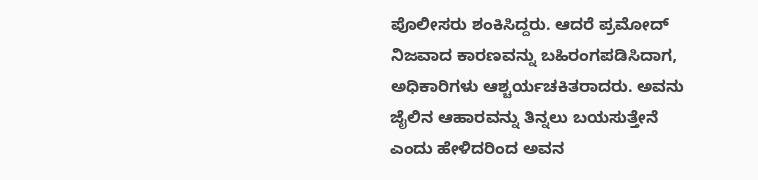ಪೊಲೀಸರು ಶಂಕಿಸಿದ್ದರು. ಆದರೆ ಪ್ರಮೋದ್ ನಿಜವಾದ ಕಾರಣವನ್ನು ಬಹಿರಂಗಪಡಿಸಿದಾಗ, ಅಧಿಕಾರಿಗಳು ಆಶ್ಚರ್ಯಚಕಿತರಾದರು. ಅವನು ಜೈಲಿನ ಆಹಾರವನ್ನು ತಿನ್ನಲು ಬಯಸುತ್ತೇನೆ ಎಂದು ಹೇಳಿದರಿಂದ ಅವನ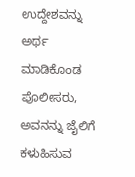ಉದ್ದೇಶವನ್ನು ಅರ್ಥ ಮಾಡಿಕೊಂಡ ಪೊಲೀಸರು, ಅವನನ್ನು ಜೈಲಿಗೆ ಕಳುಹಿಸುವ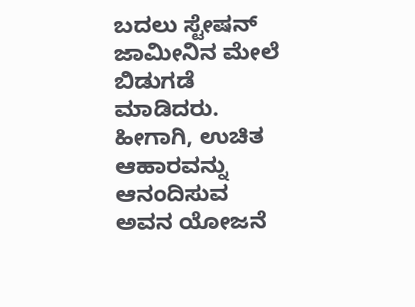ಬದಲು ಸ್ಟೇಷನ್ ಜಾಮೀನಿನ ಮೇಲೆ ಬಿಡುಗಡೆ ಮಾಡಿದರು. ಹೀಗಾಗಿ, ಉಚಿತ ಆಹಾರವನ್ನು ಆನಂದಿಸುವ ಅವನ ಯೋಜನೆ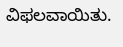ವಿಫಲವಾಯಿತು.